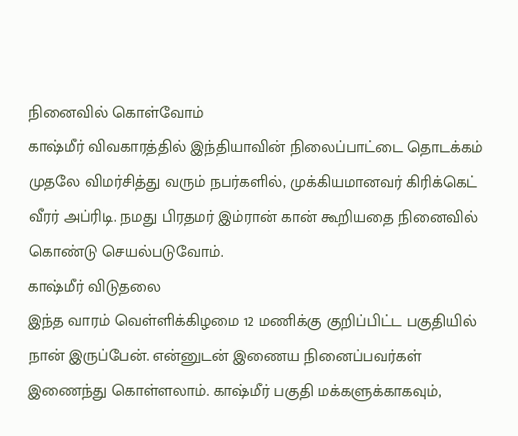நினைவில் கொள்வோம்
காஷ்மீர் விவகாரத்தில் இந்தியாவின் நிலைப்பாட்டை தொடக்கம் முதலே விமர்சித்து வரும் நபர்களில், முக்கியமானவர் கிரிக்கெட் வீரர் அப்ரிடி. நமது பிரதமர் இம்ரான் கான் கூறியதை நினைவில் கொண்டு செயல்படுவோம்.
காஷ்மீர் விடுதலை
இந்த வாரம் வெள்ளிக்கிழமை 12 மணிக்கு குறிப்பிட்ட பகுதியில் நான் இருப்பேன். என்னுடன் இணைய நினைப்பவர்கள் இணைந்து கொள்ளலாம். காஷ்மீர் பகுதி மக்களுக்காகவும்,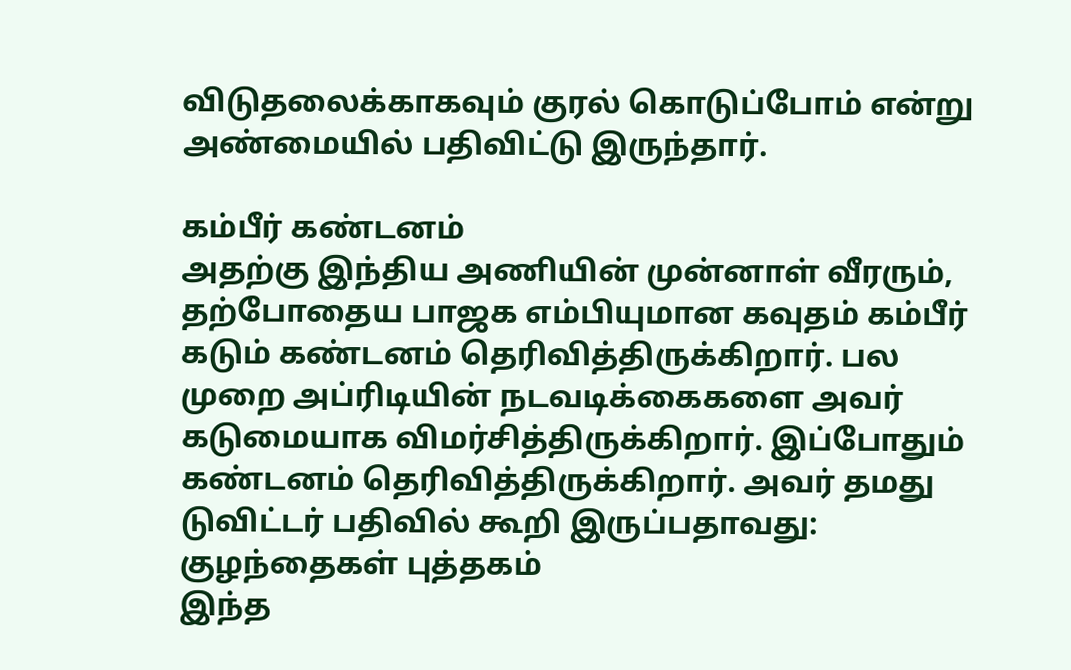விடுதலைக்காகவும் குரல் கொடுப்போம் என்று அண்மையில் பதிவிட்டு இருந்தார்.

கம்பீர் கண்டனம்
அதற்கு இந்திய அணியின் முன்னாள் வீரரும், தற்போதைய பாஜக எம்பியுமான கவுதம் கம்பீர் கடும் கண்டனம் தெரிவித்திருக்கிறார். பல முறை அப்ரிடியின் நடவடிக்கைகளை அவர் கடுமையாக விமர்சித்திருக்கிறார். இப்போதும் கண்டனம் தெரிவித்திருக்கிறார். அவர் தமது டுவிட்டர் பதிவில் கூறி இருப்பதாவது:
குழந்தைகள் புத்தகம்
இந்த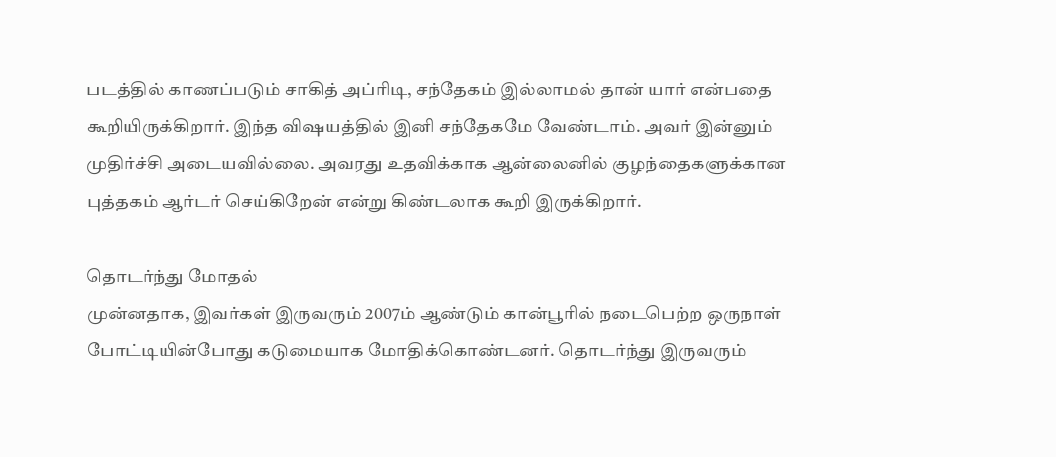படத்தில் காணப்படும் சாகித் அப்ரிடி, சந்தேகம் இல்லாமல் தான் யார் என்பதை கூறியிருக்கிறார். இந்த விஷயத்தில் இனி சந்தேகமே வேண்டாம். அவர் இன்னும் முதிர்ச்சி அடையவில்லை. அவரது உதவிக்காக ஆன்லைனில் குழந்தைகளுக்கான புத்தகம் ஆர்டர் செய்கிறேன் என்று கிண்டலாக கூறி இருக்கிறார்.

தொடர்ந்து மோதல்
முன்னதாக, இவர்கள் இருவரும் 2007ம் ஆண்டும் கான்பூரில் நடைபெற்ற ஒருநாள் போட்டியின்போது கடுமையாக மோதிக்கொண்டனர். தொடர்ந்து இருவரும்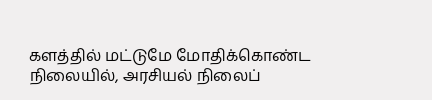களத்தில் மட்டுமே மோதிக்கொண்ட நிலையில், அரசியல் நிலைப்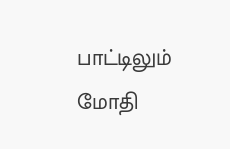பாட்டிலும் மோதி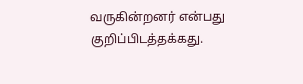வருகின்றனர் என்பது குறிப்பிடத்தக்கது.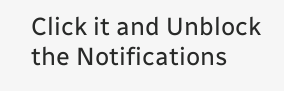Click it and Unblock the Notifications